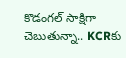కొడంగల్ సాక్షిగా చెబుతున్నా.. KCRకు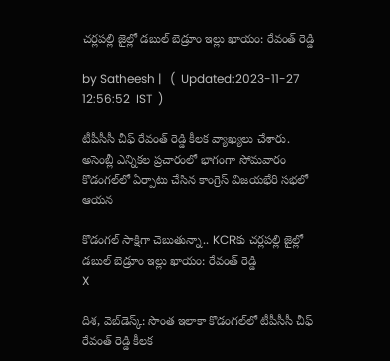చర్లపల్లి జైల్లో డబుల్ బెడ్రూం ఇల్లు ఖాయం: రేవంత్ రెడ్డి

by Satheesh |   (  Updated:2023-11-27 12:56:52  IST  )

టీపీసీసీ చీఫ్ రేవంత్ రెడ్డి కీలక వ్యాఖ్యలు చేశారు. అసెంబ్లీ ఎన్నికల ప్రచారంలో భాగంగా సోమవారం కొడంగల్‌లో ఏర్పాటు చేసిన కాంగ్రెస్ విజయభేరి సభలో ఆయన

కొడంగల్ సాక్షిగా చెబుతున్నా.. KCRకు చర్లపల్లి జైల్లో డబుల్ బెడ్రూం ఇల్లు ఖాయం: రేవంత్ రెడ్డి
X

దిశ, వెబ్‌డెస్క్: సొంత ఇలాకా కొడంగల్‌లో టీపీసీసీ చీఫ్ రేవంత్ రెడ్డి కీలక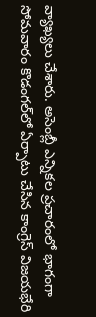వ్యాఖ్యలు చేశారు. అసెంబ్లీ ఎన్నికల ప్రచారంలో భాగంగా సోమవారం కొడంగల్‌లో ఏర్పాటు చేసిన కాంగ్రెస్ విజయభేరి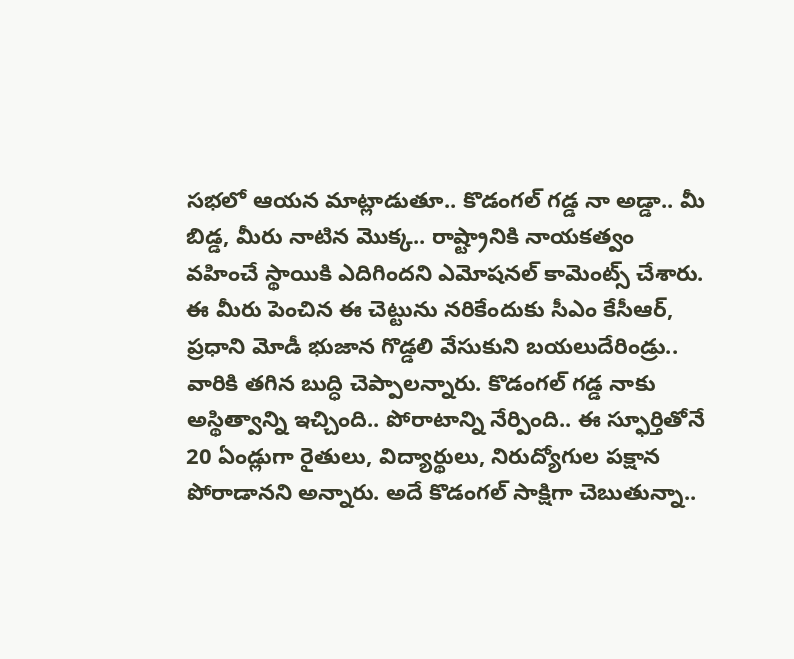సభలో ఆయన మాట్లాడుతూ.. కొడంగల్ గడ్డ నా అడ్డా.. మీ బిడ్డ, మీరు నాటిన మొక్క.. రాష్ట్రానికి నాయకత్వం వహించే స్థాయికి ఎదిగిందని ఎమోషనల్ కామెంట్స్ చేశారు. ఈ మీరు పెంచిన ఈ చెట్టును నరికేందుకు సీఎం కేసీఆర్, ప్రధాని మోడీ భుజాన గొడ్డలి వేసుకుని బయలుదేరిండ్రు.. వారికి తగిన బుద్ధి చెప్పాలన్నారు. కొడంగల్ గడ్డ నాకు అస్థిత్వాన్ని ఇచ్చింది.. పోరాటాన్ని నేర్పింది.. ఈ స్ఫూర్తితోనే 20 ఏండ్లుగా రైతులు, విద్యార్థులు, నిరుద్యోగుల పక్షాన పోరాడానని అన్నారు. అదే కొడంగల్ సాక్షిగా చెబుతున్నా..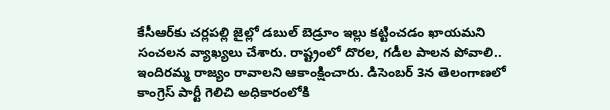కేసీఆర్‌కు చర్లపల్లి జైల్లో డబుల్ బెడ్రూం ఇల్లు కట్టించడం ఖాయమని సంచలన వ్యాఖ్యలు చేశారు. రాష్ట్రంలో దొరల, గడీల పాలన పోవాలి.. ఇందిరమ్మ రాజ్యం రావాలని ఆకాంక్షించారు. డిసెంబర్ 3న తెలంగాణలో కాంగ్రెస్ పార్టీ గెలిచి అధికారంలోకి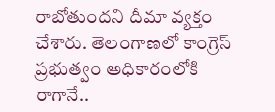రాబోతుందని దీమా వ్యక్తం చేశారు. తెలంగాణలో కాంగ్రెస్ ప్రభుత్వం అధికారంలోకి రాగానే..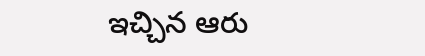ఇచ్చిన ఆరు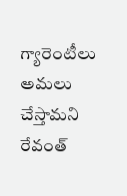గ్యారెంటీలు అమలు చేస్తామని రేవంత్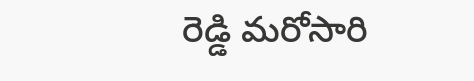రెడ్డి మరోసారి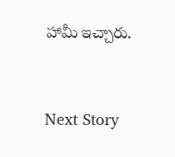హామీ ఇచ్చారు.


Next Story